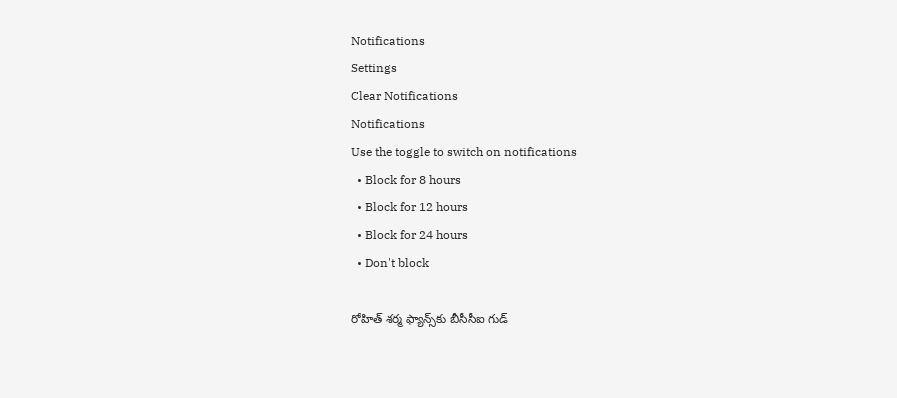Notifications
Settings
Clear Notifications
Notifications
Use the toggle to switch on notifications
  • Block for 8 hours
  • Block for 12 hours
  • Block for 24 hours
  • Don't block

రోహిత్ శర్మ ఫ్యాన్స్‌కు బీసీసీఐ గుడ్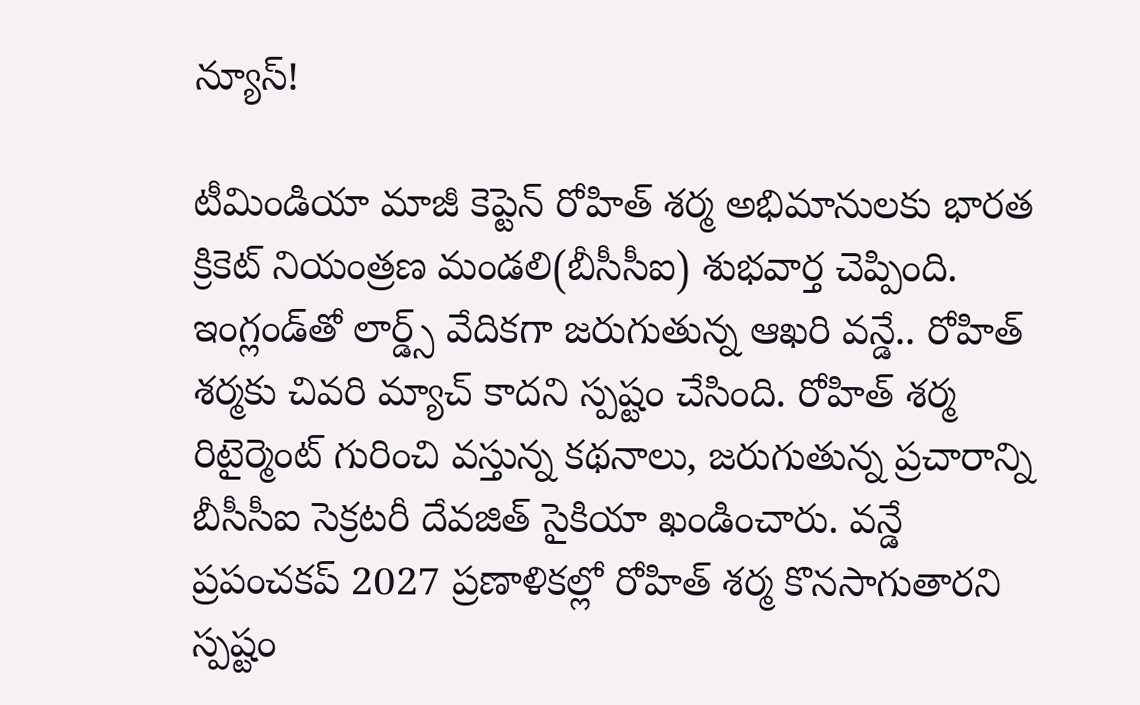న్యూస్!

టీమిండియా మాజీ కెప్టెన్ రోహిత్ శర్మ అభిమానులకు భారత క్రికెట్ నియంత్రణ మండలి(బీసీసీఐ) శుభవార్త చెప్పింది. ఇంగ్లండ్‌తో లార్డ్స్ వేదికగా జరుగుతున్న ఆఖరి వన్డే.. రోహిత్ శర్మకు చివరి మ్యాచ్ కాదని స్పష్టం చేసింది. రోహిత్ శర్మ రిటైర్మెంట్ గురించి వస్తున్న కథనాలు, జరుగుతున్న ప్రచారాన్ని బీసీసీఐ సెక్రటరీ దేవజిత్ సైకియా ఖండించారు. వన్డే ప్రపంచకప్ 2027 ప్రణాళికల్లో రోహిత్ శర్మ కొనసాగుతారని స్పష్టం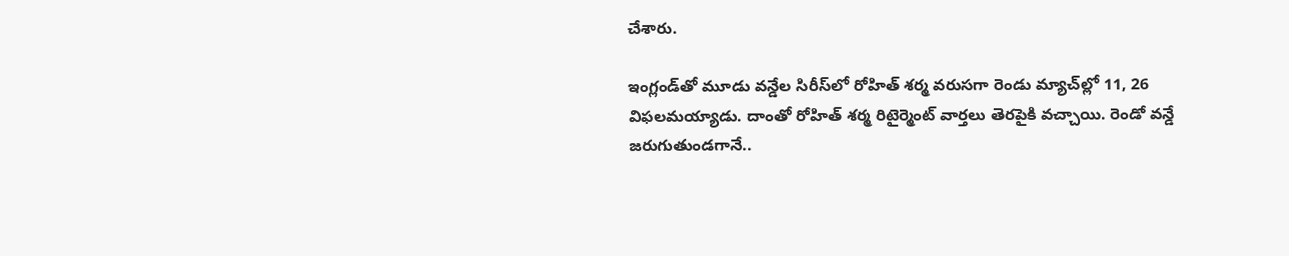చేశారు.

ఇంగ్లండ్‌తో మూడు వన్డేల సిరీస్‌లో రోహిత్ శర్మ వరుసగా రెండు మ్యాచ్‌ల్లో 11, 26 విఫలమయ్యాడు. దాంతో రోహిత్ శర్మ రిటైర్మెంట్ వార్తలు తెరపైకి వచ్చాయి. రెండో వన్డే జరుగుతుండగానే..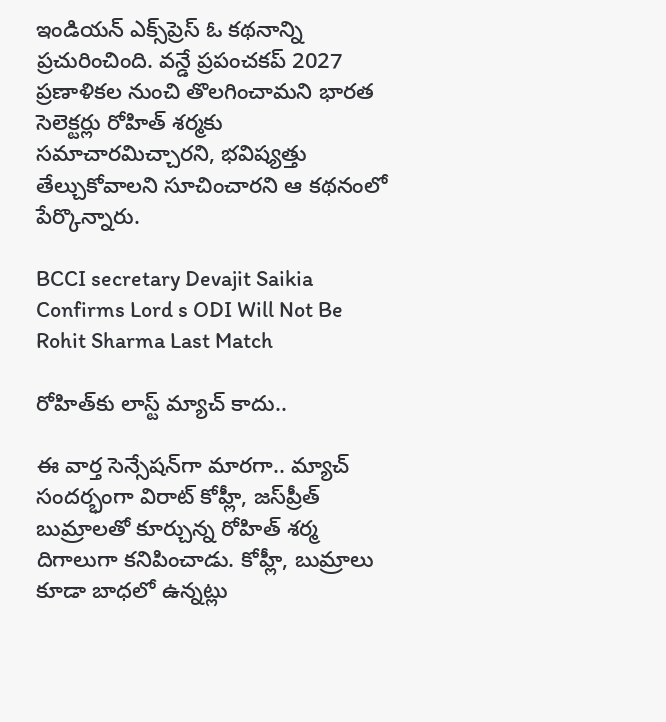ఇండియన్ ఎక్స్‌ప్రెస్ ఓ కథనాన్ని ప్రచురించింది. వన్డే ప్రపంచకప్ 2027 ప్రణాళికల నుంచి తొలగించామని భారత సెలెక్టర్లు రోహిత్ శర్మకు సమాచారమిచ్చారని, భవిష్యత్తు తేల్చుకోవాలని సూచించారని ఆ కథనంలో పేర్కొన్నారు.

BCCI secretary Devajit Saikia Confirms Lord s ODI Will Not Be Rohit Sharma Last Match

రోహిత్‌కు లాస్ట్ మ్యాచ్ కాదు..

ఈ వార్త సెన్సేషన్‌గా మారగా.. మ్యాచ్ సందర్భంగా విరాట్ కోహ్లీ, జస్‌ప్రీత్ బుమ్రాలతో కూర్చున్న రోహిత్ శర్మ దిగాలుగా కనిపించాడు. కోహ్లీ, బుమ్రాలు కూడా బాధలో ఉన్నట్లు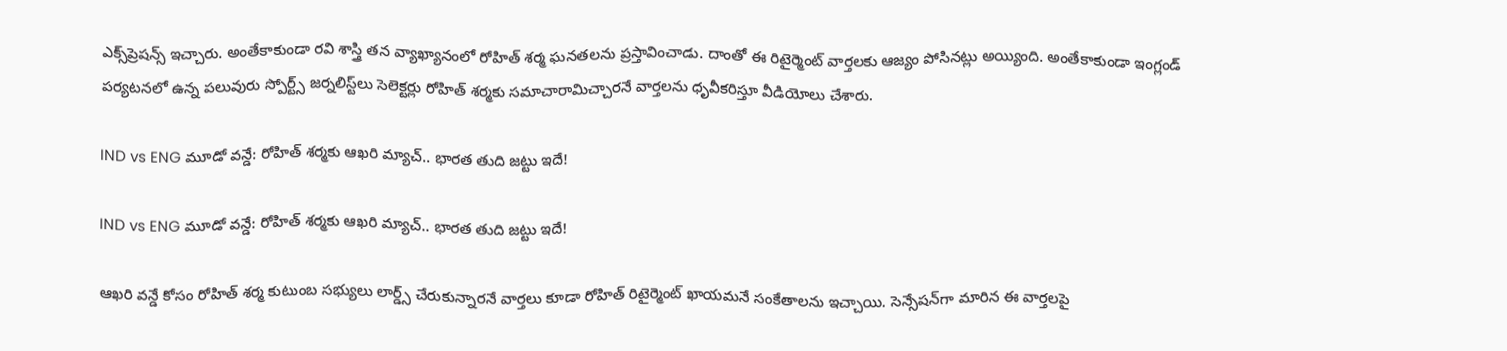ఎక్స్‌ప్రెషన్స్ ఇచ్చారు. అంతేకాకుండా రవి శాస్త్రి తన వ్యాఖ్యానంలో రోహిత్ శర్మ ఘనతలను ప్రస్తావించాడు. దాంతో ఈ రిటైర్మెంట్ వార్తలకు ఆజ్యం పోసినట్లు అయ్యింది. అంతేకాకుండా ఇంగ్లండ్ పర్యటనలో ఉన్న పలువురు స్పోర్ట్స్ జర్నలిస్ట్‌లు సెలెక్టర్లు రోహిత్ శర్మకు సమాచారామిచ్చారనే వార్తలను ధృవీకరిస్తూ వీడియోలు చేశారు.

IND vs ENG మూడో వన్డే: రోహిత్ శర్మకు ఆఖరి మ్యాచ్.. భారత తుది జట్టు ఇదే!

IND vs ENG మూడో వన్డే: రోహిత్ శర్మకు ఆఖరి మ్యాచ్.. భారత తుది జట్టు ఇదే!

ఆఖరి వన్డే కోసం రోహిత్ శర్మ కుటుంబ సభ్యులు లార్డ్స్ చేరుకున్నారనే వార్తలు కూడా రోహిత్ రిటైర్మెంట్ ఖాయమనే సంకేతాలను ఇచ్చాయి. సెన్సేషన్‌గా మారిన ఈ వార్తలపై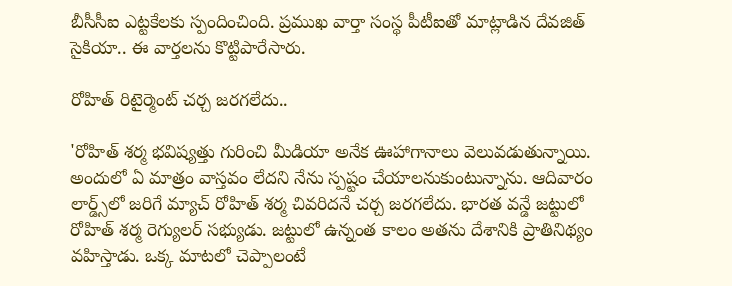బీసీసీఐ ఎట్టకేలకు స్పందించింది. ప్రముఖ వార్తా సంస్థ పీటీఐతో మాట్లాడిన దేవజిత్ సైకియా.. ఈ వార్తలను కొట్టిపారేసారు.

రోహిత్ రిటైర్మెంట్ చర్చ జరగలేదు..

'రోహిత్ శర్మ భవిష్యత్తు గురించి మీడియా అనేక ఊహాగానాలు వెలువడుతున్నాయి. అందులో ఏ మాత్రం వాస్తవం లేదని నేను స్పష్టం చేయాలనుకుంటున్నాను. ఆదివారం లార్డ్స్‌లో జరిగే మ్యాచ్‌ రోహిత్ శర్మ చివరిదనే చర్చ జరగలేదు. భారత వన్డే జట్టులో రోహిత్ శర్మ రెగ్యులర్ సభ్యుడు. జట్టులో ఉన్నంత కాలం అతను దేశానికి ప్రాతినిథ్యం వహిస్తాడు. ఒక్క మాటలో చెప్పాలంటే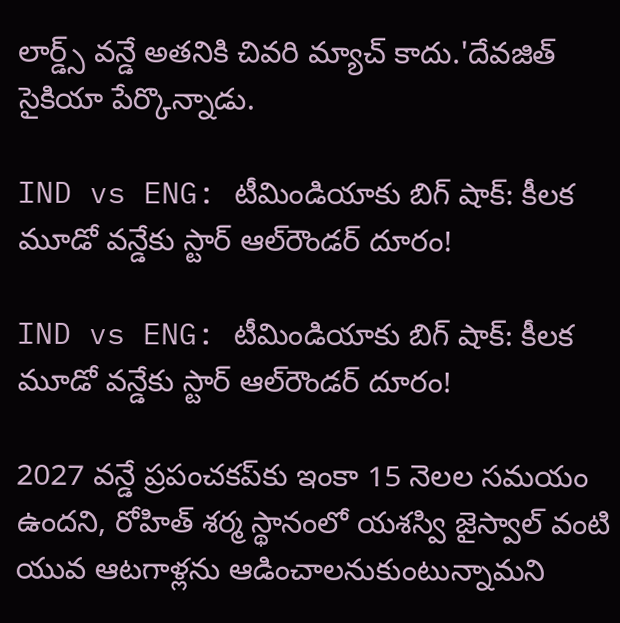లార్డ్స్ వన్డే అతనికి చివరి మ్యాచ్ కాదు.'దేవజిత్ సైకియా పేర్కొన్నాడు.

IND vs ENG: టీమిండియాకు బిగ్ షాక్: కీలక మూడో వన్డేకు స్టార్ ఆల్‌రౌండర్ దూరం!

IND vs ENG: టీమిండియాకు బిగ్ షాక్: కీలక మూడో వన్డేకు స్టార్ ఆల్‌రౌండర్ దూరం!

2027 వన్డే ప్రపంచకప్‌కు ఇంకా 15 నెలల సమయం ఉందని, రోహిత్ శర్మ స్థానంలో యశస్వి జైస్వాల్ వంటి యువ ఆటగాళ్లను ఆడించాలనుకుంటున్నామని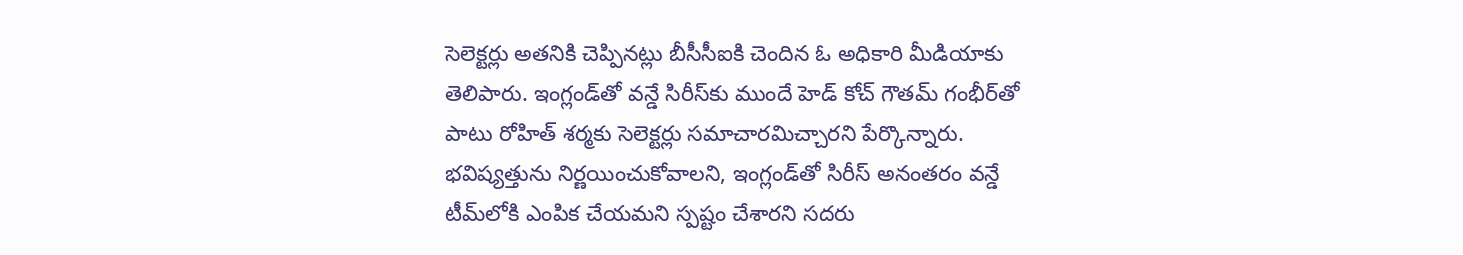సెలెక్టర్లు అతనికి చెప్పినట్లు బీసీసీఐకి చెందిన ఓ అధికారి మీడియాకు తెలిపారు. ఇంగ్లండ్‌తో వన్డే సిరీస్‌కు ముందే హెడ్ కోచ్ గౌతమ్ గంభీర్‌తో పాటు రోహిత్ శర్మకు సెలెక్టర్లు సమాచారమిచ్చారని పేర్కొన్నారు. భవిష్యత్తును నిర్ణయించుకోవాలని, ఇంగ్లండ్‌తో సిరీస్ అనంతరం వన్డే టీమ్‌లోకి ఎంపిక చేయమని స్పష్టం చేశారని సదరు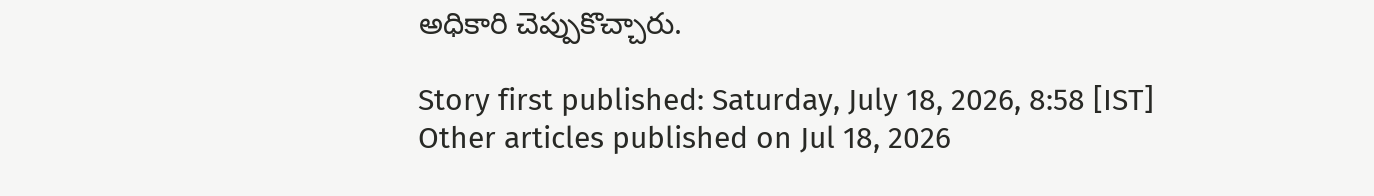అధికారి చెప్పుకొచ్చారు.

Story first published: Saturday, July 18, 2026, 8:58 [IST]
Other articles published on Jul 18, 2026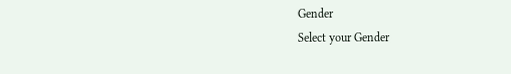Gender
Select your Gender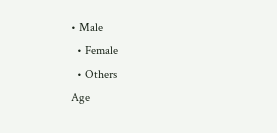• Male
  • Female
  • Others
Age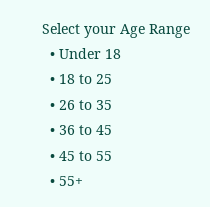Select your Age Range
  • Under 18
  • 18 to 25
  • 26 to 35
  • 36 to 45
  • 45 to 55
  • 55+